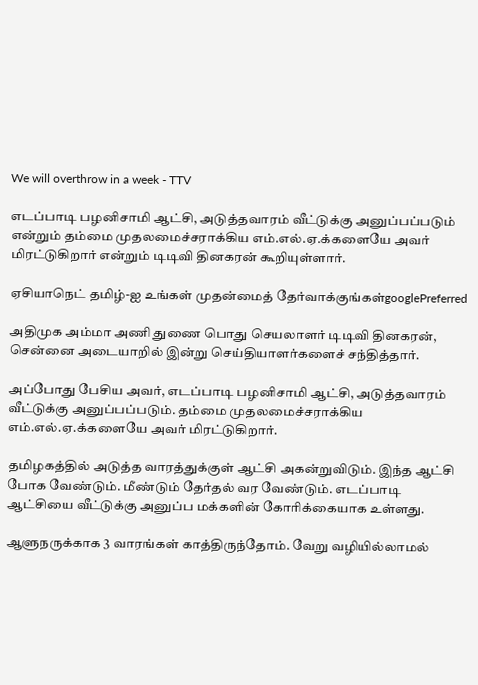We will overthrow in a week - TTV

எடப்பாடி பழனிசாமி ஆட்சி, அடுத்தவாரம் வீட்டுக்கு அனுப்பப்படும் என்றும் தம்மை முதலமைச்சராக்கிய எம்.எல்.ஏ.க்களையே அவர் மிரட்டுகிறார் என்றும் டிடிவி தினகரன் கூறியுள்ளார்.

ஏசியாநெட் தமிழ்-ஐ உங்கள் முதன்மைத் தேர்வாக்குங்கள்googlePreferred

அதிமுக அம்மா அணி துணை பொது செயலாளர் டிடிவி தினகரன், சென்னை அடையாறில் இன்று செய்தியாளர்களைச் சந்தித்தார்.

அப்போது பேசிய அவர், எடப்பாடி பழனிசாமி ஆட்சி, அடுத்தவாரம் வீட்டுக்கு அனுப்பப்படும். தம்மை முதலமைச்சராக்கிய எம்.எல்.ஏ.க்களையே அவர் மிரட்டுகிறார்.

தமிழகத்தில் அடுத்த வாரத்துக்குள் ஆட்சி அகன்றுவிடும். இந்த ஆட்சி போக வேண்டும். மீண்டும் தேர்தல் வர வேண்டும். எடப்பாடி ஆட்சியை வீட்டுக்கு அனுப்ப மக்களின் கோரிக்கையாக உள்ளது.

ஆளுநருக்காக 3 வாரங்கள் காத்திருந்தோம். வேறு வழியில்லாமல்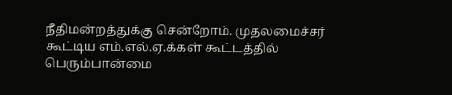நீதிமன்றத்துக்கு சென்றோம். முதலமைச்சர் கூட்டிய எம்.எல்.ஏ.க்கள் கூட்டத்தில் பெரும்பான்மை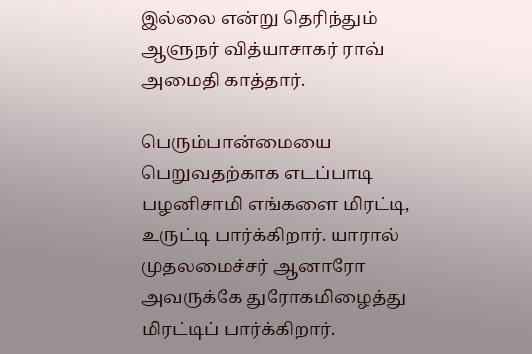இல்லை என்று தெரிந்தும் ஆளுநர் வித்யாசாகர் ராவ் அமைதி காத்தார்.

பெரும்பான்மையை பெறுவதற்காக எடப்பாடி பழனிசாமி எங்களை மிரட்டி, உருட்டி பார்க்கிறார். யாரால் முதலமைச்சர் ஆனாரோ அவருக்கே துரோகமிழைத்து மிரட்டிப் பார்க்கிறார்.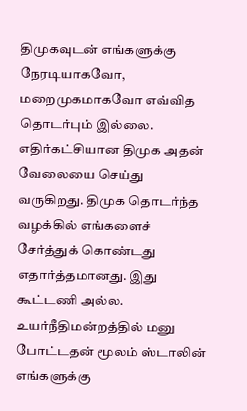திமுகவுடன் எங்களுக்கு நேரடியாகவோ, மறைமுகமாகவோ எவ்வித தொடர்பும் இல்லை. எதிர்கட்சியான திமுக அதன் வேலையை செய்து வருகிறது. திமுக தொடர்ந்த வழக்கில் எங்களைச் சேர்த்துக் கொண்டது எதார்த்தமானது. இது கூட்டணி அல்ல. உயர்நீதிமன்றத்தில் மனு போட்டதன் மூலம் ஸ்டாலின் எங்களுக்கு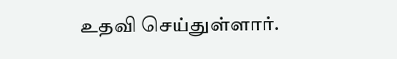உதவி செய்துள்ளார்.